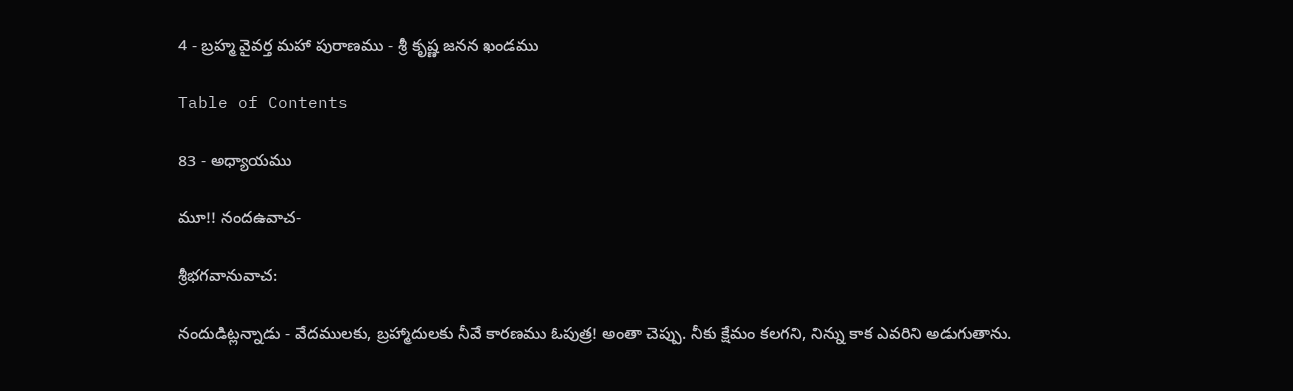4 - బ్రహ్మ వైవర్త మహా పురాణము - శ్రీ కృష్ణ జనన ఖండము

Table of Contents

83 - అధ్యాయము

మూ!! నందఉవాచ-

శ్రీభగవానువాచ:

నందుడిట్లన్నాడు - వేదములకు, బ్రహ్మాదులకు నీవే కారణము ఓపుత్ర! అంతా చెప్పు. నీకు క్షేమం కలగని, నిన్ను కాక ఎవరిని అడుగుతాను.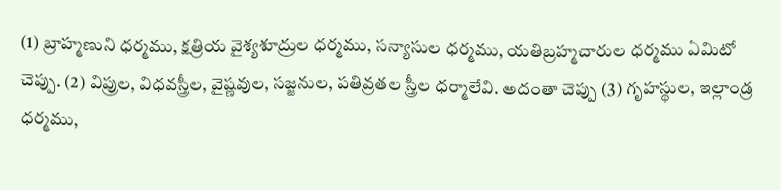(1) బ్రాహ్మణుని ధర్మము, క్షత్రియ వైశ్యశూద్రుల ధర్మము, సన్యాసుల ధర్మము, యతిబ్రహ్మచారుల ధర్మము ఏమిటో చెప్పు. (2) విప్రుల, విధవస్త్రీల, వైష్ణవుల, సజ్జనుల, పతివ్రతల స్త్రీల ధర్మాలేవి. అదంతా చెప్పు (3) గృహస్థుల, ఇల్లాండ్ర ధర్మము,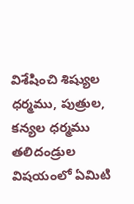విశేషించి శిష్యుల ధర్మము, పుత్రుల, కన్యల ధర్మము తలిదండ్రుల విషయంలో ఏమిటి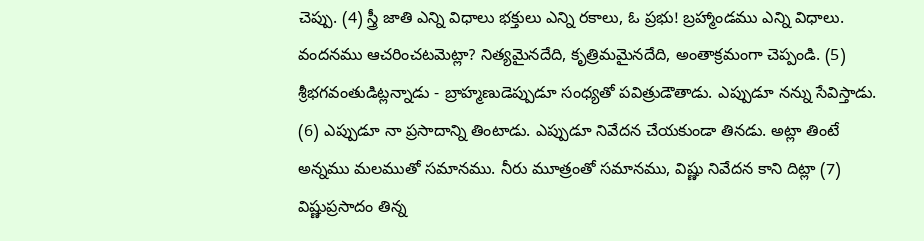చెప్పు. (4) స్త్రీ జాతి ఎన్ని విధాలు భక్తులు ఎన్ని రకాలు, ఓ ప్రభు! బ్రహ్మాండము ఎన్ని విధాలు. వందనము ఆచరించటమెట్లా? నిత్యమైనదేది, కృత్రిమమైనదేది, అంతాక్రమంగా చెప్పండి. (5) శ్రీభగవంతుడిట్లన్నాడు - బ్రాహ్మణుడెప్పుడూ సంధ్యతో పవిత్రుడౌతాడు. ఎప్పుడూ నన్ను సేవిస్తాడు. (6) ఎప్పుడూ నా ప్రసాదాన్ని తింటాడు. ఎప్పుడూ నివేదన చేయకుండా తినడు. అట్లా తింటే అన్నము మలముతో సమానము. నీరు మూత్రంతో సమానము, విష్ణు నివేదన కాని దిట్లా (7) విష్ణుప్రసాదం తిన్న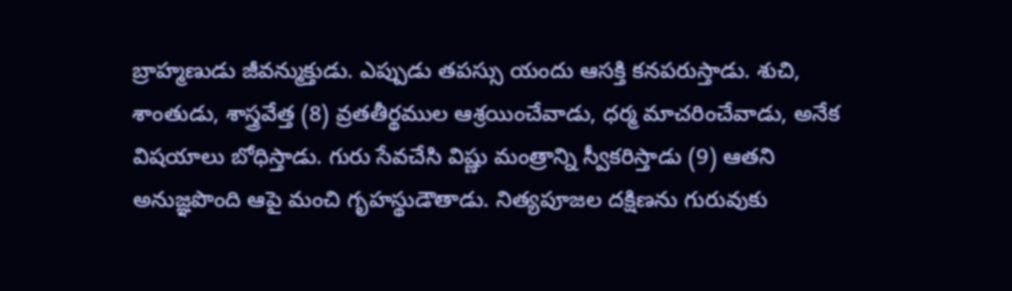బ్రాహ్మణుడు జీవన్ముక్తుడు. ఎప్పుడు తపస్సు యందు ఆసక్తి కనపరుస్తాడు. శుచి, శాంతుడు, శాస్త్రవేత్త (8) వ్రతతీర్థముల ఆశ్రయించేవాడు, ధర్మ మాచరించేవాడు, అనేక విషయాలు బోధిస్తాడు. గురు సేవచేసి విష్ణు మంత్రాన్ని స్వీకరిస్తాడు (9) ఆతని అనుజ్ఞపొంది ఆపై మంచి గృహస్థుడౌతాడు. నిత్యపూజల దక్షిణను గురువుకు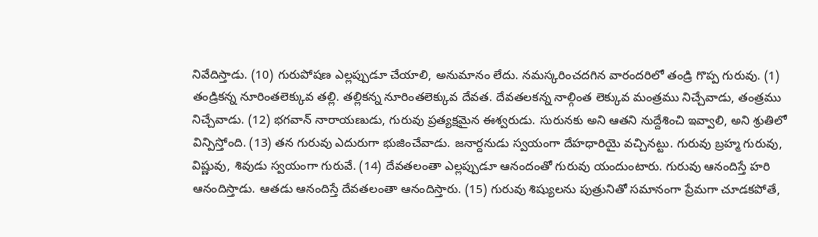నివేదిస్తాడు. (10) గురుపోషణ ఎల్లప్పుడూ చేయాలి, అనుమానం లేదు. నమస్కరించదగిన వారందరిలో తండ్రి గొప్ప గురువు. (1) తండ్రికన్న నూరింతలెక్కువ తల్లి. తల్లికన్న నూరింతలెక్కువ దేవత. దేవతలకన్న నాల్గింత లెక్కువ మంత్రము నిచ్చేవాడు, తంత్రము నిచ్చేవాడు. (12) భగవాన్ నారాయణుడు, గురువు ప్రత్యక్షమైన ఈశ్వరుడు. సురునకు అని ఆతని నుద్దేశించి ఇవ్వాలి, అని శ్రుతిలో విన్పిస్తోంది. (13) తన గురువు ఎదురుగా భుజించేవాడు. జనార్దనుడు స్వయంగా దేహధారియై వచ్చినట్టు. గురువు బ్రహ్మ గురువు, విష్ణువు, శివుడు స్వయంగా గురువే. (14) దేవతలంతా ఎల్లప్పుడూ ఆనందంతో గురువు యందుంటారు. గురువు ఆనందిస్తే హరి ఆనందిస్తాడు. ఆతడు ఆనందిస్తే దేవతలంతా ఆనందిస్తారు. (15) గురువు శిష్యులను పుత్రునితో సమానంగా ప్రేమగా చూడకపోతే,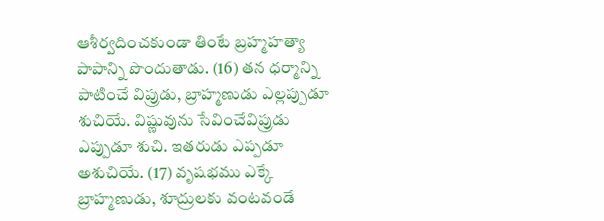ఆశీర్వదించకుండా తింటే బ్రహ్మహత్యా పాపాన్ని పొందుతాడు. (16) తన ధర్మాన్ని పాటించే విప్రుడు, బ్రాహ్మణుడు ఎల్లప్పుడూ శుచియే. విష్ణువును సేవించేవిప్రుడు ఎప్పుడూ శుచి. ఇతరుడు ఎప్పడూ అశుచియే. (17) వృషభము ఎక్కే బ్రాహ్మణుడు, శూద్రులకు వంటవండే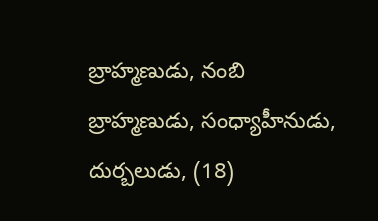బ్రాహ్మణుడు, నంబి బ్రాహ్మణుడు, సంధ్యాహీనుడు, దుర్బలుడు, (18)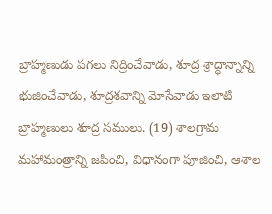బ్రాహ్మణుడు పగలు నిద్రించేవాడు, శూద్ర శ్రాద్ధాన్నాన్ని భుజించేవాడు, శూద్రశవాన్ని మోసేవాడు ఇలాటి బ్రాహ్మణులు శూద్ర సములు. (19) శాలగ్రామ మహామంత్రాన్ని జపించి, విధానంగా పూజించి, ఆశాల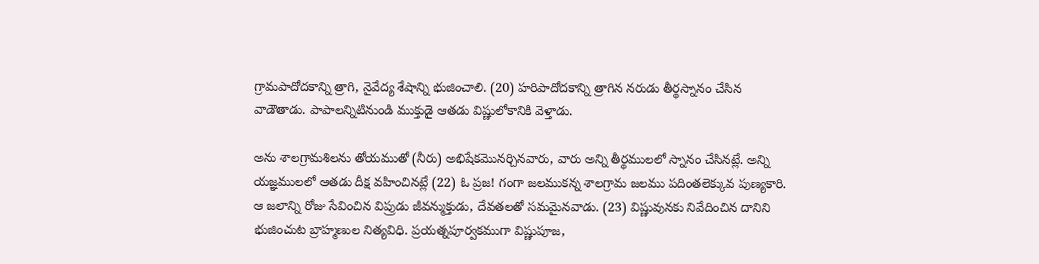గ్రామపాదోదకాన్ని త్రాగి, నైవేద్య శేషాన్ని భుజించాలి. (20) హరిపాదోదకాన్ని త్రాగిన నరుడు తీర్థస్నానం చేసిన వాడౌతాడు. పాపాలన్నిటినుండి ముక్తుడై ఆతడు విష్ణులోకానికి వెళ్తాడు.

అను శాలగ్రామశిలను తోయముతో (నీరు) అభిషేకమొనర్చినవారు, వారు అన్ని తీర్థములలో స్నానం చేసినట్లే. అన్ని యజ్ఞములలో ఆతడు దీక్ష వహించినట్లే (22) ఓ ప్రజ! గంగా జలముకన్న శాలగ్రామ జలము పదింతలెక్కువ పుణ్యకారి. ఆ జలాన్ని రోజు సేవించిన విప్రుడు జీవన్ముక్తుడు, దేవతలతో సమమైనవాడు. (23) విష్ణువునకు నివేదించిన దానిని భుజించుట బ్రాహ్మణుల నిత్యవిధి. ప్రయత్నపూర్వకముగా విష్ణుపూజ,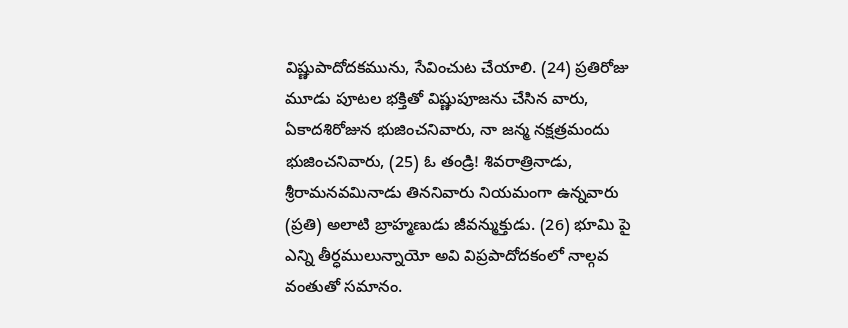విష్ణుపాదోదకమును, సేవించుట చేయాలి. (24) ప్రతిరోజు మూడు పూటల భక్తితో విష్ణుపూజను చేసిన వారు, ఏకాదశిరోజున భుజించనివారు, నా జన్మ నక్షత్రమందు భుజించనివారు, (25) ఓ తండ్రి! శివరాత్రినాడు, శ్రీరామనవమినాడు తిననివారు నియమంగా ఉన్నవారు (ప్రతి) అలాటి బ్రాహ్మణుడు జీవన్ముక్తుడు. (26) భూమి పై ఎన్ని తీర్ధములున్నాయో అవి విప్రపాదోదకంలో నాల్గవ వంతుతో సమానం.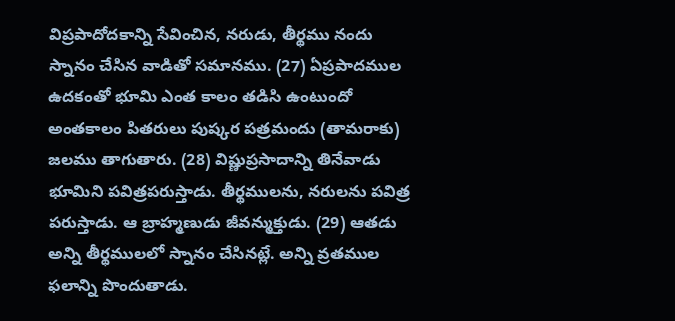విప్రపాదోదకాన్ని సేవించిన, నరుడు, తీర్థము నందు స్నానం చేసిన వాడితో సమానము. (27) ఏప్రపాదముల ఉదకంతో భూమి ఎంత కాలం తడిసి ఉంటుందో అంతకాలం పితరులు పుష్కర పత్రమందు (తామరాకు) జలము తాగుతారు. (28) విష్ణుప్రసాదాన్ని తినేవాడు భూమిని పవిత్రపరుస్తాడు. తీర్థములను, నరులను పవిత్ర పరుస్తాడు. ఆ బ్రాహ్మణుడు జీవన్ముక్తుడు. (29) ఆతడు అన్ని తీర్థములలో స్నానం చేసినట్లే. అన్ని వ్రతముల ఫలాన్ని పొందుతాడు.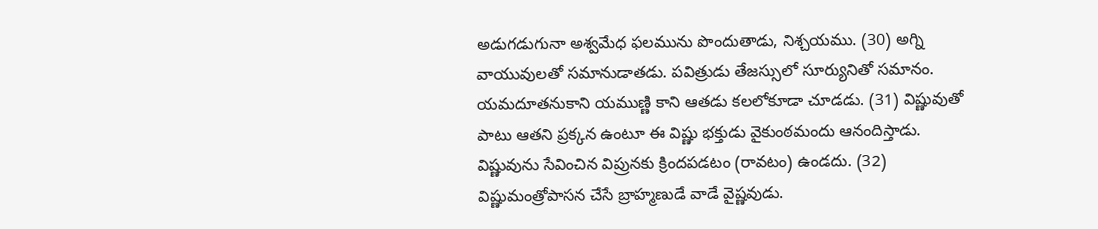అడుగడుగునా అశ్వమేధ ఫలమును పొందుతాడు, నిశ్చయము. (30) అగ్ని వాయువులతో సమానుడాతడు. పవిత్రుడు తేజస్సులో సూర్యునితో సమానం. యమదూతనుకాని యముణ్ణి కాని ఆతడు కలలోకూడా చూడడు. (31) విష్ణువుతో పాటు ఆతని ప్రక్కన ఉంటూ ఈ విష్ణు భక్తుడు వైకుంఠమందు ఆనందిస్తాడు. విష్ణువును సేవించిన విప్రునకు క్రిందపడటం (రావటం) ఉండదు. (32) విష్ణుమంత్రోపాసన చేసే బ్రాహ్మణుడే వాడే వైష్ణవుడు.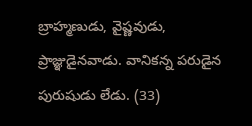బ్రాహ్మణుడు, వైష్ణవుడు, ప్రాజ్ఞుడైనవాడు. వానికన్న పరుడైన పురుషుడు లేడు. (33)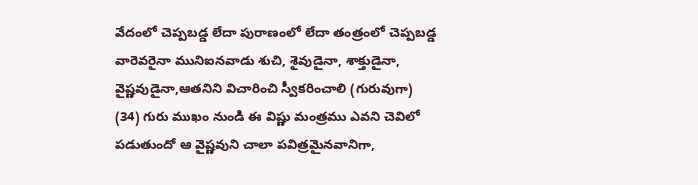వేదంలో చెప్పబడ్డ లేదా పురాణంలో లేదా తంత్రంలో చెప్పబడ్డ వారెవరైనా మునిఐనవాడు శుచి, శైవుడైనా, శాక్తుడైనా, వైష్ణవుడైనా,ఆతనిని విచారించి స్వీకరించాలి (గురువుగా) (34) గురు ముఖం నుండి ఈ విష్ణు మంత్రము ఎవని చెవిలో పడుతుందో ఆ వైష్ణవుని చాలా పవిత్రమైనవానిగా,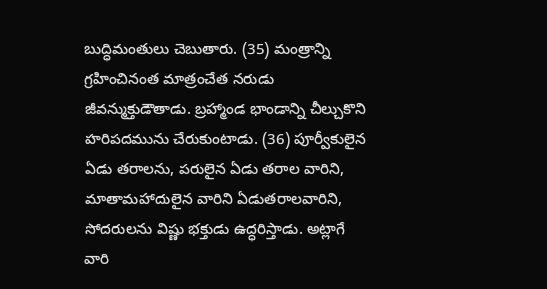బుద్ధిమంతులు చెబుతారు. (35) మంత్రాన్ని గ్రహించినంత మాత్రంచేత నరుడు జీవన్ముక్తుడౌతాడు. బ్రహ్మాండ భాండాన్ని చీల్చుకొని హరిపదమును చేరుకుంటాడు. (36) పూర్వీకులైన ఏడు తరాలను, పరులైన ఏడు తరాల వారిని, మాతామహాదులైన వారిని ఏడుతరాలవారిని, సోదరులను విష్ణు భక్తుడు ఉద్ధరిస్తాడు. అట్లాగే వారి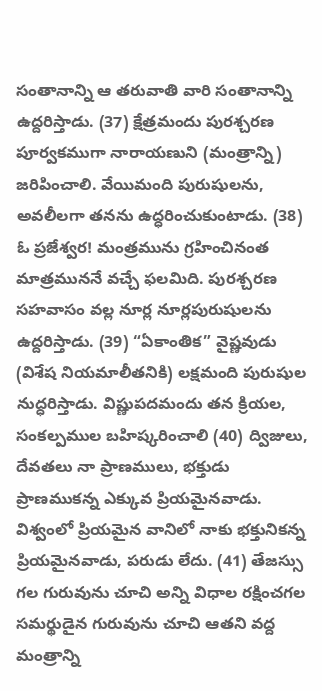సంతానాన్ని ఆ తరువాతి వారి సంతానాన్ని ఉద్దరిస్తాడు. (37) క్షేత్రమందు పురశ్చరణ పూర్వకముగా నారాయణుని (మంత్రాన్ని) జరిపించాలి. వేయిమంది పురుషులను, అవలీలగా తనను ఉద్ధరించుకుంటాడు. (38) ఓ ప్రజేశ్వర! మంత్రమును గ్రహించినంత మాత్రముననే వచ్చే ఫలమిది. పురశ్చరణ సహవాసం వల్ల నూర్ల నూర్లపురుషులను ఉద్దరిస్తాడు. (39) “ఏకాంతిక” వైష్ణవుడు (విశేష నియమాలీతనికి) లక్షమంది పురుషుల నుద్ధరిస్తాడు. విష్ణుపదమందు తన క్రియల, సంకల్పముల బహిష్కరించాలి (40) ద్విజులు, దేవతలు నా ప్రాణములు, భక్తుడు ప్రాణముకన్న ఎక్కువ ప్రియమైనవాడు. విశ్వంలో ప్రియమైన వానిలో నాకు భక్తునికన్న ప్రియమైనవాడు, పరుడు లేదు. (41) తేజస్సు గల గురువును చూచి అన్ని విధాల రక్షించగల సమర్థుడైన గురువును చూచి ఆతని వద్ద మంత్రాన్ని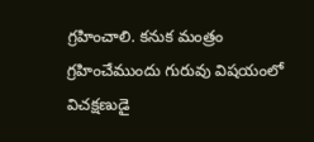గ్రహించాలి. కనుక మంత్రం గ్రహించేముందు గురువు విషయంలో విచక్షణుడై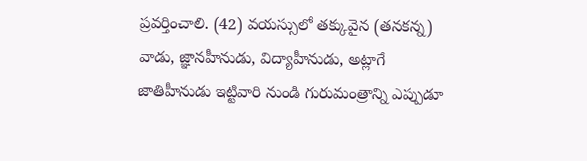ప్రవర్తించాలి. (42) వయస్సులో తక్కువైన (తనకన్న) వాడు, జ్ఞానహీనుడు, విద్యాహీనుడు, అట్లాగే జాతిహీనుడు ఇట్టివారి నుండి గురుమంత్రాన్ని ఎప్పుడూ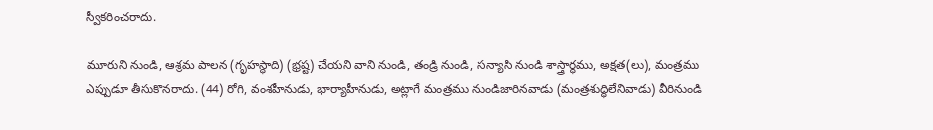స్వీకరించరాదు.

మూరుని నుండి, ఆశ్రమ పాలన (గృహస్థాది) (భ్రష్ట) చేయని వాని నుండి, తండ్రి నుండి, సన్యాసి నుండి శాస్త్రార్థము, అక్షత(లు), మంత్రము ఎప్పుడూ తీసుకొనరాదు. (44) రోగి, వంశహీనుడు, భార్యాహీనుడు, అట్లాగే మంత్రము నుండిజారినవాడు (మంత్రశుద్ధిలేనివాడు) వీరినుండి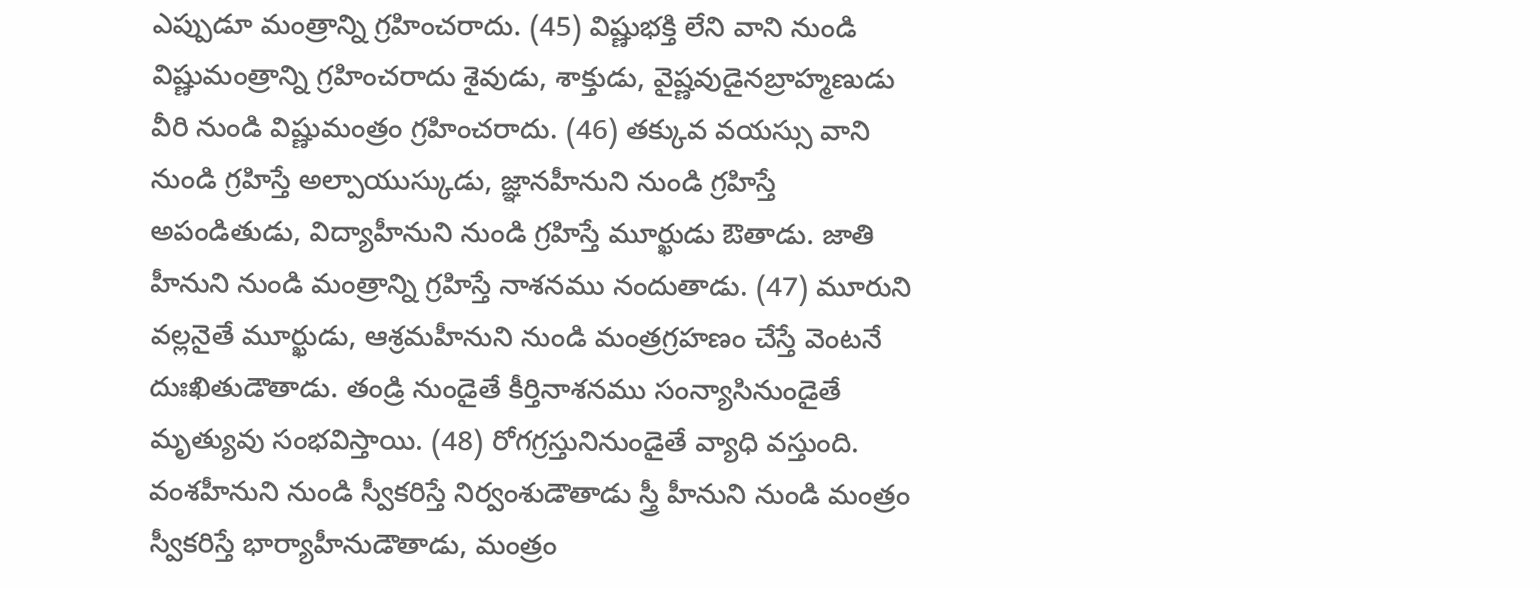ఎప్పుడూ మంత్రాన్ని గ్రహించరాదు. (45) విష్ణుభక్తి లేని వాని నుండి విష్ణుమంత్రాన్ని గ్రహించరాదు శైవుడు, శాక్తుడు, వైష్ణవుడైనబ్రాహ్మణుడు వీరి నుండి విష్ణుమంత్రం గ్రహించరాదు. (46) తక్కువ వయస్సు వాని నుండి గ్రహిస్తే అల్పాయుస్కుడు, జ్ఞానహీనుని నుండి గ్రహిస్తే అపండితుడు, విద్యాహీనుని నుండి గ్రహిస్తే మూర్ఖుడు ఔతాడు. జాతి హీనుని నుండి మంత్రాన్ని గ్రహిస్తే నాశనము నందుతాడు. (47) మూరుని వల్లనైతే మూర్ఖుడు, ఆశ్రమహీనుని నుండి మంత్రగ్రహణం చేస్తే వెంటనే దుఃఖితుడౌతాడు. తండ్రి నుండైతే కీర్తినాశనము సంన్యాసినుండైతే మృత్యువు సంభవిస్తాయి. (48) రోగగ్రస్తునినుండైతే వ్యాధి వస్తుంది. వంశహీనుని నుండి స్వీకరిస్తే నిర్వంశుడౌతాడు స్త్రీ హీనుని నుండి మంత్రం స్వీకరిస్తే భార్యాహీనుడౌతాడు, మంత్రం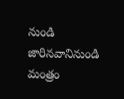నుండి జారినవానినుండి మంత్రం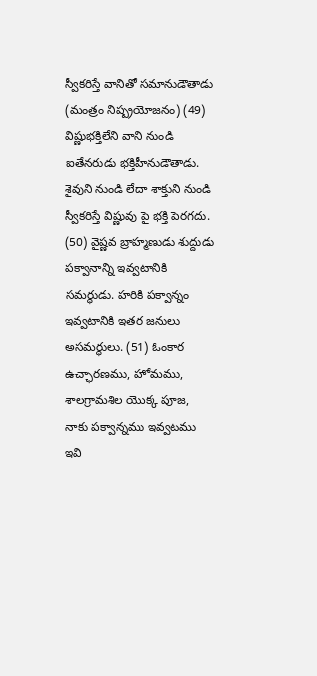స్వీకరిస్తే వానితో సమానుడౌతాడు (మంత్రం నిష్ప్రయోజనం) (49) విష్ణుభక్తిలేని వాని నుండి ఐతేనరుడు భక్తిహీనుడౌతాడు. శైవుని నుండి లేదా శాక్తుని నుండి స్వీకరిస్తే విష్ణువు పై భక్తి పెరగదు. (50) వైష్ణవ బ్రాహ్మణుడు శుద్దుడు పక్వానాన్ని ఇవ్వటానికి సమర్థుడు. హరికి పక్వాన్నం ఇవ్వటానికి ఇతర జనులు అసమర్థులు. (51) ఓంకార ఉచ్ఛారణము, హోమము, శాలగ్రామశిల యొక్క పూజ, నాకు పక్వాన్నము ఇవ్వటము ఇవి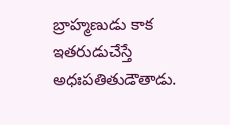బ్రాహ్మణుడు కాక ఇతరుడుచేస్తే అధఃపతితుడౌతాడు.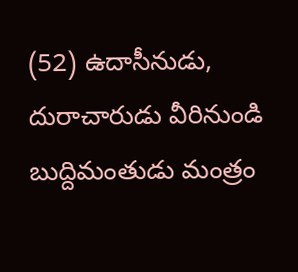(52) ఉదాసీనుడు, దురాచారుడు వీరినుండి బుద్దిమంతుడు మంత్రం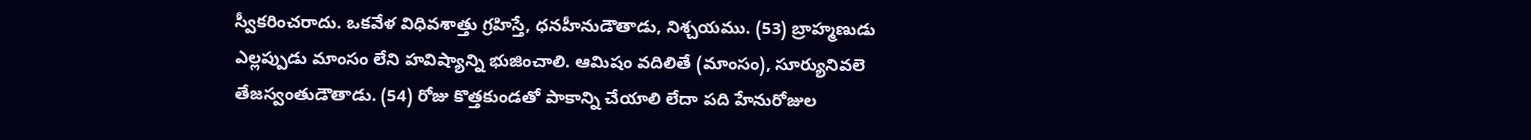స్వీకరించరాదు. ఒకవేళ విధివశాత్తు గ్రహిస్తే, ధనహీనుడౌతాడు, నిశ్చయము. (53) బ్రాహ్మణుడు ఎల్లప్పుడు మాంసం లేని హవిష్యాన్ని భుజించాలి. ఆమిషం వదిలితే (మాంసం), సూర్యునివలె తేజస్వంతుడౌతాడు. (54) రోజు కొత్తకుండతో పాకాన్ని చేయాలి లేదా పది హేనురోజుల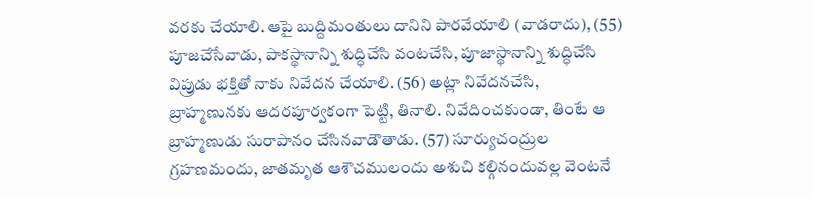వరకు చేయాలి. ఆపై బుద్దిమంతులు దానిని పారవేయాలి (వాడరాదు), (55) పూజచేసేవాడు, పాకస్థానాన్ని శుద్ధిచేసి వంటచేసి, పూజాస్థానాన్ని శుద్ధిచేసి విప్రుడు భక్తితో నాకు నివేదన చేయాలి. (56) అట్లా నివేదనచేసి, బ్రాహ్మణునకు ఆదరపూర్వకంగా పెట్టి, తినాలి. నివేదించకుండా, తింటే ఆ బ్రాహ్మణుడు సురాపానం చేసినవాడౌతాడు. (57) సూర్యుచంద్రుల గ్రహణమందు, జాతమృత ఆశౌచములందు అశుచి కల్గినందువల్ల వెంటనే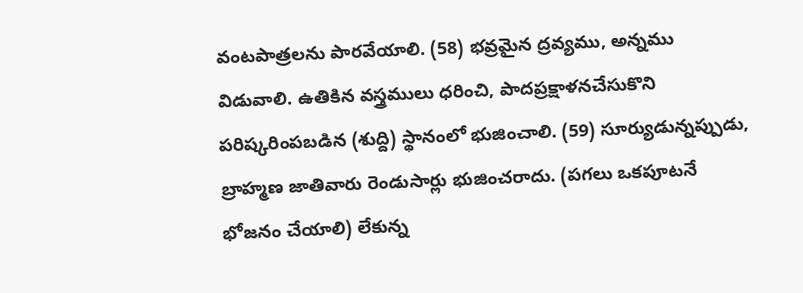వంటపాత్రలను పారవేయాలి. (58) భవ్రమైన ద్రవ్యము, అన్నము విడువాలి. ఉతికిన వస్త్రములు ధరించి, పాదప్రక్షాళనచేసుకొని పరిష్కరింపబడిన (శుద్ది) స్థానంలో భుజించాలి. (59) సూర్యుడున్నప్పుడు, బ్రాహ్మణ జాతివారు రెండుసార్లు భుజించరాదు. (పగలు ఒకపూటనే భోజనం చేయాలి) లేకున్న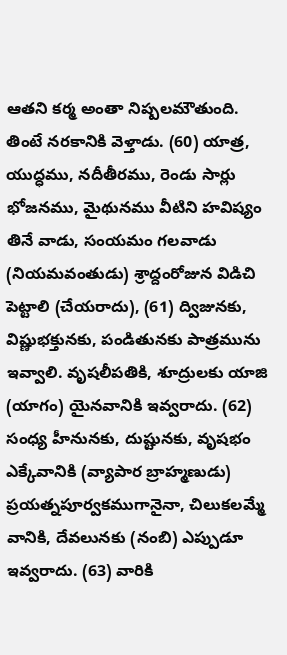ఆతని కర్మ అంతా నిష్పలమౌతుంది. తింటే నరకానికి వెళ్తాడు. (60) యాత్ర, యుద్ధము, నదీతీరము, రెండు సార్లు భోజనము, మైథునము వీటిని హవిష్యం తినే వాడు, సంయమం గలవాడు (నియమవంతుడు) శ్రాద్దంరోజున విడిచి పెట్టాలి (చేయరాదు), (61) ద్విజునకు, విష్ణుభక్తునకు, పండితునకు పాత్రమును ఇవ్వాలి. వృషలీపతికి, శూద్రులకు యాజి (యాగం) యైనవానికి ఇవ్వరాదు. (62) సంధ్య హీనునకు, దుష్టునకు, వృషభం ఎక్కేవానికి (వ్యాపార బ్రాహ్మణుడు) ప్రయత్నపూర్వకముగానైనా, చిలుకలమ్మే వానికి, దేవలునకు (నంబి) ఎప్పుడూ ఇవ్వరాదు. (63) వారికి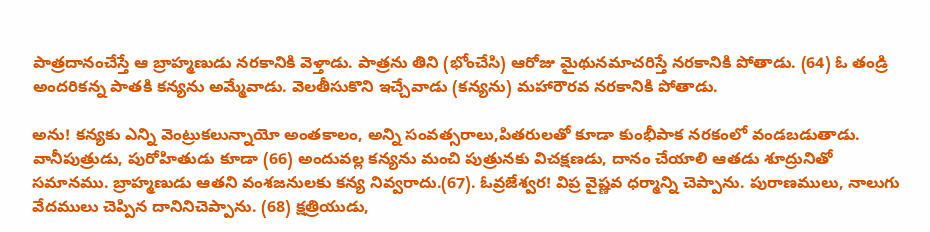పాత్రదానంచేస్తే ఆ బ్రాహ్మణుడు నరకానికి వెళ్తాడు. పాత్రను తిని (భోంచేసి) ఆరోజు మైథునమాచరిస్తే నరకానికి పోతాడు. (64) ఓ తండ్రి అందరికన్న పాతకి కన్యను అమ్మేవాడు. వెలతీసుకొని ఇచ్చేవాడు (కన్యను) మహారౌరవ నరకానికి పోతాడు.

అను! కన్యకు ఎన్ని వెంట్రుకలున్నాయో అంతకాలం, అన్ని సంవత్సరాలు,పితరులతో కూడా కుంభీపాక నరకంలో వండబడుతాడు. వానీపుత్రుడు, పురోహితుడు కూడా (66) అందువల్ల కన్యను మంచి పుత్రునకు విచక్షణడు, దానం చేయాలి ఆతడు శూద్రునితో సమానము. బ్రాహ్మణుడు ఆతని వంశజనులకు కన్య నివ్వరాదు.(67). ఓవ్రజేశ్వర! విప్ర వైష్ణవ ధర్మాన్ని చెప్పాను. పురాణములు, నాలుగు వేదములు చెప్పిన దానినిచెప్పాను. (68) క్షత్రియుడు,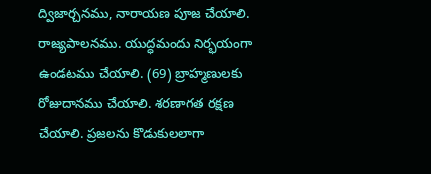ద్విజార్చనము, నారాయణ పూజ చేయాలి. రాజ్యపాలనము. యుద్ధమందు నిర్భయంగా ఉండటము చేయాలి. (69) బ్రాహ్మణులకు రోజుదానము చేయాలి. శరణాగత రక్షణ చేయాలి. ప్రజలను కొడుకులలాగా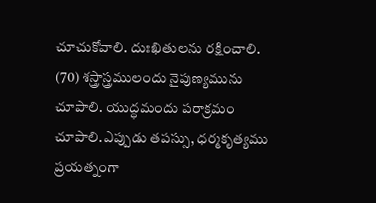చూచుకోవాలి. దుఃఖితులను రక్షించాలి. (70) శస్త్రాస్త్రములందు నైపుణ్యమును చూపాలి. యుద్ధమందు పరాక్రమం చూపాలి.ఎప్పుడు తపస్సు, ధర్మకృత్యము ప్రయత్నంగా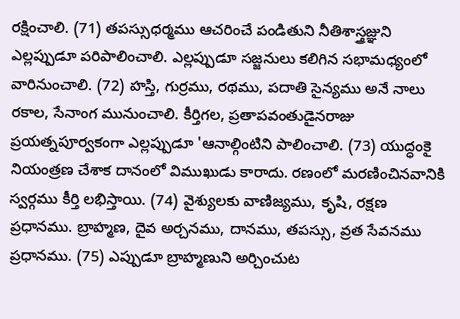రక్షించాలి. (71) తపస్సుధర్మము ఆచరించే పండితుని నీతిశాస్త్రజ్ఞుని ఎల్లప్పుడూ పరిపాలించాలి. ఎల్లప్పుడూ సజ్జనులు కలిగిన సభామధ్యంలో వారినుంచాలి. (72) హస్తి, గుర్రము, రథము, పదాతి సైన్యము అనే నాలు రకాల, సేనాంగ మునుంచాలి. కీర్తిగల, ప్రతాపవంతుడైనరాజు ప్రయత్నపూర్వకంగా ఎల్లప్పుడూ 'ఆనాల్గింటిని పాలించాలి. (73) యుద్ధంకై నియంత్రణ చేశాక దానంలో విముఖుడు కారాదు. రణంలో మరణించినవానికి స్వర్గము కీర్తి లభిస్తాయి. (74) వైశ్యులకు వాణిజ్యము, కృషి, రక్షణ ప్రధానము. బ్రాహ్మణ, దైవ అర్చనము, దానము, తపస్సు, వ్రత సేవనము ప్రధానము. (75) ఎప్పుడూ బ్రాహ్మణుని అర్చించుట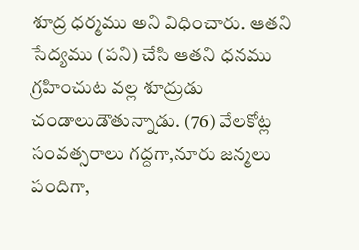శూద్ర ధర్మము అని విధించారు. ఆతని సేద్యము (పని) చేసి ఆతని ధనము గ్రహించుట వల్ల శూద్రుడు చండాలుడౌతున్నాడు. (76) వేలకోట్ల సంవత్సరాలు గద్దగా,నూరు జన్మలు పందిగా,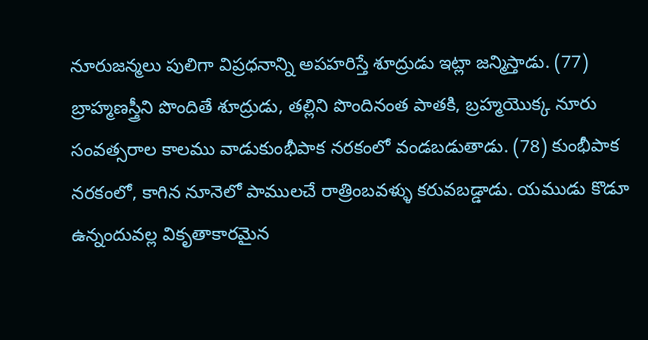నూరుజన్మలు పులిగా విప్రధనాన్ని అపహరిస్తే శూద్రుడు ఇట్లా జన్మిస్తాడు. (77) బ్రాహ్మణస్త్రీని పొందితే శూద్రుడు, తల్లిని పొందినంత పాతకి, బ్రహ్మయొక్క నూరు సంవత్సరాల కాలము వాడుకుంభీపాక నరకంలో వండబడుతాడు. (78) కుంభీపాక నరకంలో, కాగిన నూనెలో పాములచే రాత్రింబవళ్ళు కరువబడ్డాడు. యముడు కొడూ ఉన్నందువల్ల వికృతాకారమైన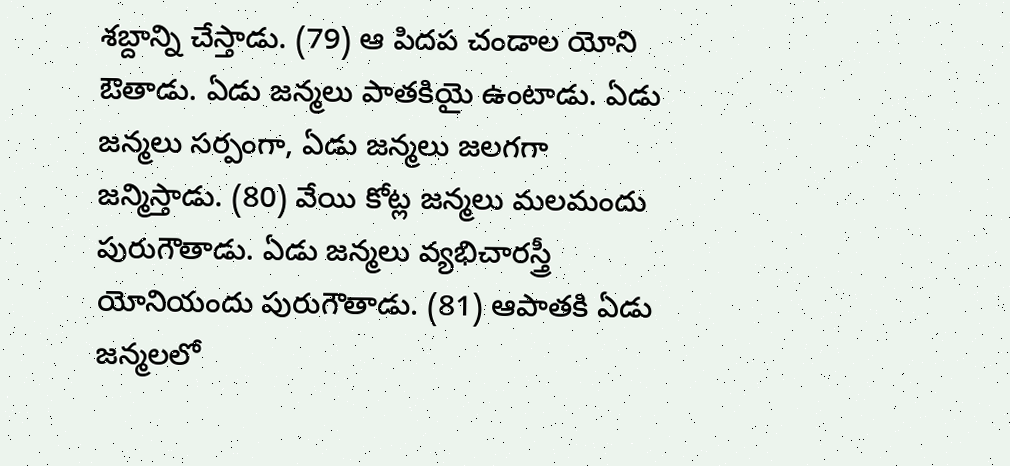శబ్దాన్ని చేస్తాడు. (79) ఆ పిదప చండాల యోని ఔతాడు. ఏడు జన్మలు పాతకియై ఉంటాడు. ఏడు జన్మలు సర్పంగా, ఏడు జన్మలు జలగగా జన్మిస్తాడు. (80) వేయి కోట్ల జన్మలు మలమందు పురుగౌతాడు. ఏడు జన్మలు వ్యభిచారస్త్రీ యోనియందు పురుగౌతాడు. (81) ఆపాతకి ఏడు జన్మలలో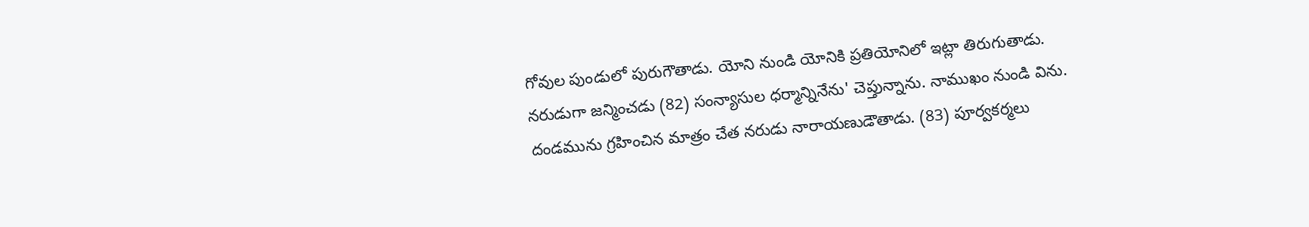గోవుల పుండులో పురుగౌతాడు. యోని నుండి యోనికి ప్రతియోనిలో ఇట్లా తిరుగుతాడు. నరుడుగా జన్మించడు (82) సంన్యాసుల ధర్మాన్నినేను' చెప్తున్నాను. నాముఖం నుండి విను. దండమును గ్రహించిన మాత్రం చేత నరుడు నారాయణుడౌతాడు. (83) పూర్వకర్మలు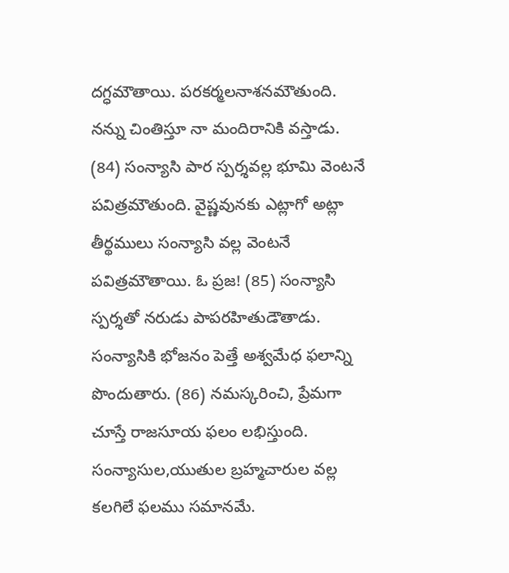దగ్ధమౌతాయి. పరకర్మలనాశనమౌతుంది. నన్ను చింతిస్తూ నా మందిరానికి వస్తాడు. (84) సంన్యాసి పార స్పర్శవల్ల భూమి వెంటనే పవిత్రమౌతుంది. వైష్ణవునకు ఎట్లాగో అట్లా తీర్థములు సంన్యాసి వల్ల వెంటనే పవిత్రమౌతాయి. ఓ ప్రజ! (85) సంన్యాసి స్పర్శతో నరుడు పాపరహితుడౌతాడు. సంన్యాసికి భోజనం పెత్తే అశ్వమేధ ఫలాన్ని పొందుతారు. (86) నమస్కరించి, ప్రేమగా చూస్తే రాజసూయ ఫలం లభిస్తుంది. సంన్యాసుల,యుతుల బ్రహ్మచారుల వల్ల కలగిలే ఫలము సమానమే.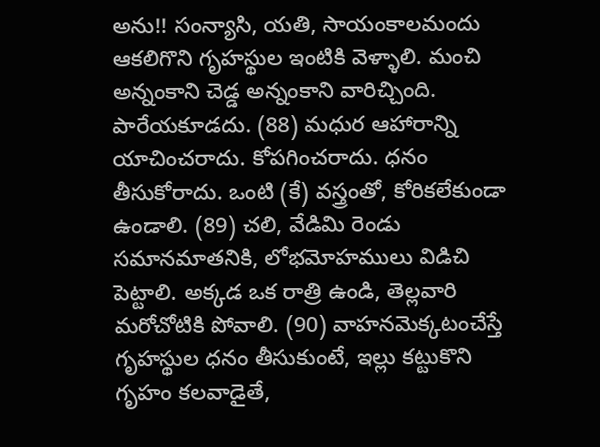అను!! సంన్యాసి, యతి, సాయంకాలమందు ఆకలిగొని గృహస్థుల ఇంటికి వెళ్ళాలి. మంచి అన్నంకాని చెడ్డ అన్నంకాని వారిచ్చింది. పారేయకూడదు. (88) మధుర ఆహారాన్ని యాచించరాదు. కోపగించరాదు. ధనం తీసుకోరాదు. ఒంటి (కే) వస్త్రంతో, కోరికలేకుండా ఉండాలి. (89) చలి, వేడిమి రెండు సమానమాతనికి, లోభమోహములు విడిచి పెట్టాలి. అక్కడ ఒక రాత్రి ఉండి, తెల్లవారి మరోచోటికి పోవాలి. (90) వాహనమెక్కటంచేస్తే గృహస్థుల ధనం తీసుకుంటే, ఇల్లు కట్టుకొని గృహం కలవాడైతే,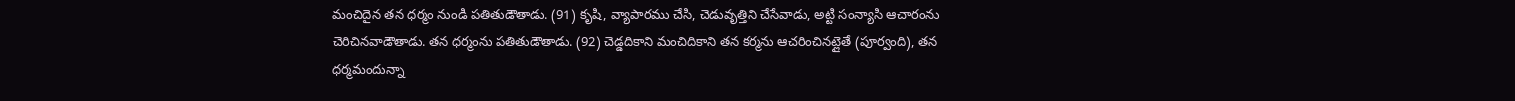మంచిదైన తన ధర్మం నుండి పతితుడౌతాడు. (91) కృషి, వ్యాపారము చేసి, చెడువృత్తిని చేసేవాడు, అట్టి సంన్యాసి ఆచారంను చెరిచినవాడౌతాడు. తన ధర్మంను పతితుడౌతాడు. (92) చెడ్డదికాని మంచిదికాని తన కర్మను ఆచరించినట్లైతే (పూర్వంది), తన ధర్మమందున్నా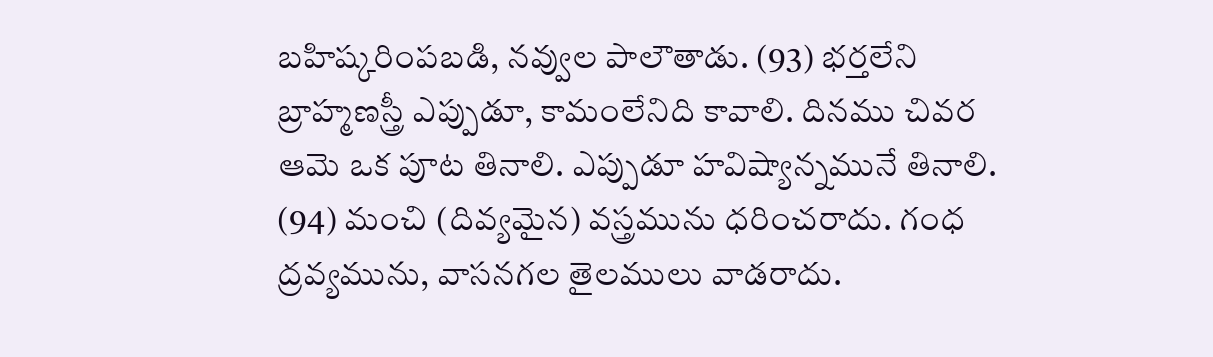బహిష్కరింపబడి, నవ్వుల పాలౌతాడు. (93) భర్తలేని బ్రాహ్మణస్త్రీ ఎప్పుడూ, కామంలేనిది కావాలి. దినము చివర ఆమె ఒక పూట తినాలి. ఎప్పుడూ హవిష్యాన్నమునే తినాలి. (94) మంచి (దివ్యమైన) వస్త్రమును ధరించరాదు. గంధ ద్రవ్యమును, వాసనగల తైలములు వాడరాదు.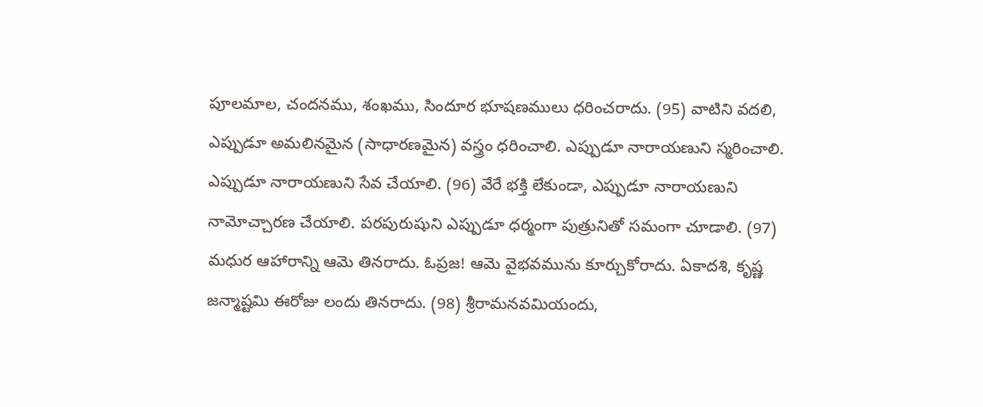పూలమాల, చందనము, శంఖము, సిందూర భూషణములు ధరించరాదు. (95) వాటిని వదలి, ఎప్పుడూ అమలినమైన (సాధారణమైన) వస్త్రం ధరించాలి. ఎప్పుడూ నారాయణుని స్మరించాలి. ఎప్పుడూ నారాయణుని సేవ చేయాలి. (96) వేరే భక్తి లేకుండా, ఎప్పుడూ నారాయణుని నామోచ్చారణ చేయాలి. పరపురుషుని ఎప్పుడూ ధర్మంగా పుత్రునితో సమంగా చూడాలి. (97) మధుర ఆహారాన్ని ఆమె తినరాదు. ఓప్రజ! ఆమె వైభవమును కూర్చుకోరాదు. ఏకాదశి, కృష్ణ జన్మాష్టమి ఈరోజు లందు తినరాదు. (98) శ్రీరామనవమియందు,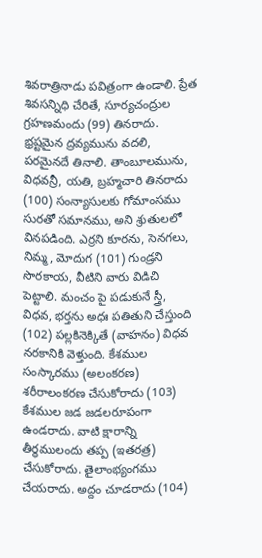శివరాత్రినాడు పవిత్రంగా ఉండాలి. ప్రేత శివసన్నిధి చేరితే, సూర్యచంద్రుల గ్రహణమందు (99) తినరాదు. భ్రష్టమైన ద్రవ్యమును వదలి, పరమైనదే తినాలి. తాంబూలమును, విధవన్రీ, యతి, బ్రహ్మచారి తినరాదు (100) సంన్యాసులకు గోమాంసము సురతో సమానము, అని శ్రుతులలో వినపడింది. ఎర్రని కూరను, సెనగలు, నిమ్మ, మోదుగ (101) గుండ్రని సొరకాయ, వీటిని వారు విడిచి పెట్టాలి. మంచం పై పడుకునే స్త్రీ, విధవ, భర్తను అధః పతితుని చేస్తుంది (102) పల్లకినెక్కితే (వాహనం) విధవ నరకానికి వెళ్తుంది. కేశముల సంస్కారము (అలంకరణ) శరీరాలంకరణ చేసుకోరాదు (103) కేశముల జడ జడలరూపంగా ఉండరాదు. వాటి క్షారాన్ని తీర్థములందు తప్ప (ఇతరత్ర) చేసుకోరాదు. తైలాంభ్యంగము చేయరాదు. అద్దం చూడరాదు (104)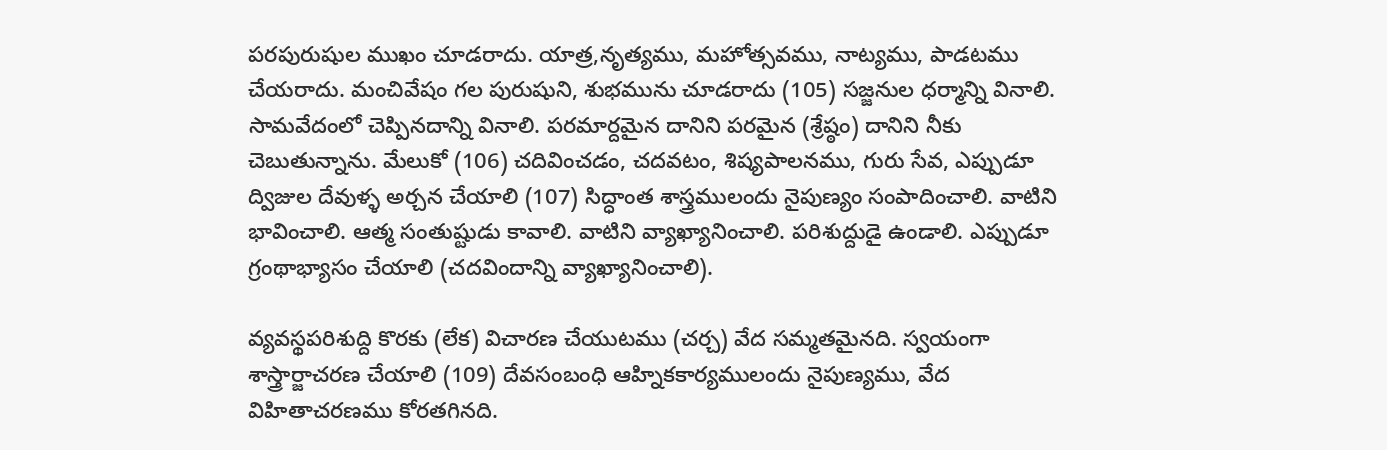పరపురుషుల ముఖం చూడరాదు. యాత్ర,నృత్యము, మహోత్సవము, నాట్యము, పాడటము చేయరాదు. మంచివేషం గల పురుషుని, శుభమును చూడరాదు (105) సజ్జనుల ధర్మాన్ని వినాలి. సామవేదంలో చెప్పినదాన్ని వినాలి. పరమార్దమైన దానిని పరమైన (శ్రేష్ఠం) దానిని నీకు చెబుతున్నాను. మేలుకో (106) చదివించడం, చదవటం, శిష్యపాలనము, గురు సేవ, ఎప్పుడూ ద్విజుల దేవుళ్ళ అర్చన చేయాలి (107) సిద్ధాంత శాస్త్రములందు నైపుణ్యం సంపాదించాలి. వాటిని భావించాలి. ఆత్మ సంతుష్టుడు కావాలి. వాటిని వ్యాఖ్యానించాలి. పరిశుద్దుడై ఉండాలి. ఎప్పుడూ గ్రంథాభ్యాసం చేయాలి (చదవిందాన్ని వ్యాఖ్యానించాలి).

వ్యవస్థపరిశుద్ది కొరకు (లేక) విచారణ చేయుటము (చర్చ) వేద సమ్మతమైనది. స్వయంగా శాస్త్రార్జాచరణ చేయాలి (109) దేవసంబంధి ఆహ్నికకార్యములందు నైపుణ్యము, వేద విహితాచరణము కోరతగినది.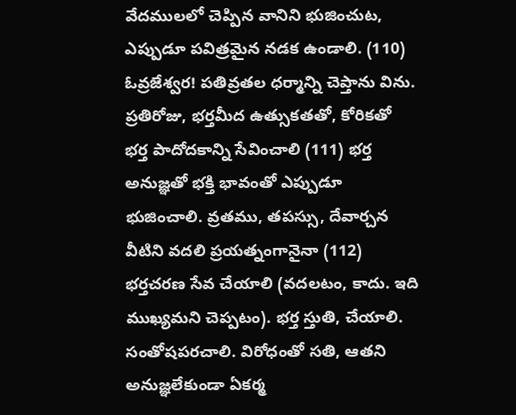వేదములలో చెప్పిన వానిని భుజించుట, ఎప్పుడూ పవిత్రమైన నడక ఉండాలి. (110) ఓవ్రజేశ్వర! పతివ్రతల ధర్మాన్ని చెప్తాను విను. ప్రతిరోజు, భర్తమీద ఉత్సుకతతో, కోరికతో భర్త పాదోదకాన్ని సేవించాలి (111) భర్త అనుజ్ఞతో భక్తి భావంతో ఎప్పుడూ భుజించాలి. వ్రతము, తపస్సు, దేవార్చన వీటిని వదలి ప్రయత్నంగానైనా (112) భర్తచరణ సేవ చేయాలి (వదలటం, కాదు. ఇది ముఖ్యమని చెప్పటం). భర్త స్తుతి, చేయాలి. సంతోషపరచాలి. విరోధంతో సతి, ఆతని అనుజ్ఞలేకుండా ఏకర్మ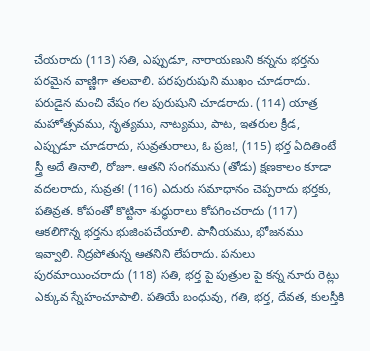చేయరాదు (113) సతి, ఎప్పుడూ, నారాయణుని కన్నను భర్తను పరమైన వాణ్ణిగా తలవాలి. పరపురుషుని ముఖం చూడరాదు. పరుడైన మంచి వేషం గల పురుషుని చూడరాదు. (114) యాత్ర మహోత్సవము, నృత్యము, నాట్యము, పాట, ఇతరుల క్రీడ, ఎప్పుడూ చూడరాదు, సువ్రతురాలు, ఓ ప్రజ!, (115) భర్త ఏదితింటే స్త్రీ అదే తినాలి, రోజూ. ఆతని సంగమును (తోడు) క్షణకాలం కూడా వదలరాదు, సువ్రత! (116) ఎదురు సమాధానం చెప్పరాదు భర్తకు, పతివ్రత. కోపంతో కొట్టినా శుద్ధురాలు కోపగించరాదు (117) ఆకలిగొన్న భర్తను భుజింపచేయాలి. పానీయము, భోజనము ఇవ్వాలి. నిద్రపోతున్న ఆతనిని లేపరాదు. పనులు పురమాయించరాదు (118) సతి, భర్త పై పుత్రుల పై కన్న నూరు రెట్లు ఎక్కువ స్నేహంచూపాలి. పతియే బంధువు, గతి, భర్త, దేవత, కులస్తీకి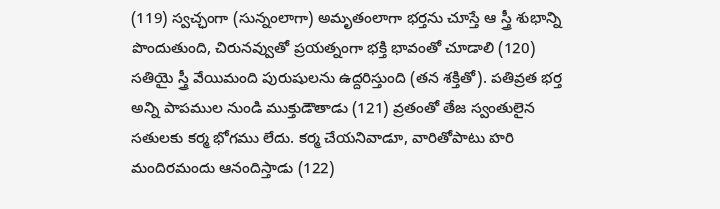(119) స్వచ్ఛంగా (సున్నంలాగా) అమృతంలాగా భర్తను చూస్తే ఆ స్త్రీ శుభాన్ని పొందుతుంది, చిరునవ్వుతో ప్రయత్నంగా భక్తి భావంతో చూడాలి (120) సతియై స్త్రీ వేయిమంది పురుషులను ఉద్దరిస్తుంది (తన శక్తితో). పతివ్రత భర్త అన్ని పాపముల నుండి ముక్తుడౌతాడు (121) వ్రతంతో తేజ స్వంతులైన సతులకు కర్మ భోగము లేదు. కర్మ చేయనివాడూ, వారితోపాటు హరి మందిరమందు ఆనందిస్తాడు (122)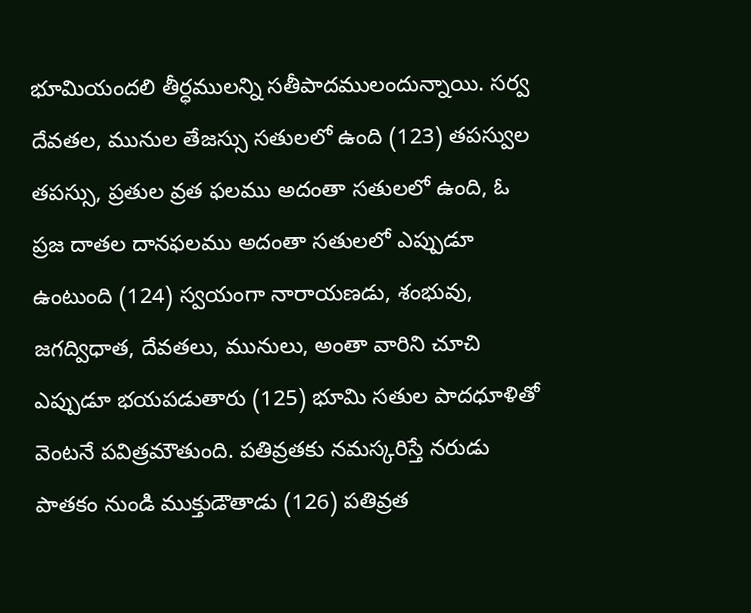భూమియందలి తీర్ధములన్ని సతీపాదములందున్నాయి. సర్వ దేవతల, మునుల తేజస్సు సతులలో ఉంది (123) తపస్వుల తపస్సు, ప్రతుల వ్రత ఫలము అదంతా సతులలో ఉంది, ఓ ప్రజ దాతల దానఫలము అదంతా సతులలో ఎప్పుడూ ఉంటుంది (124) స్వయంగా నారాయణడు, శంభువు, జగద్విధాత, దేవతలు, మునులు, అంతా వారిని చూచి ఎప్పుడూ భయపడుతారు (125) భూమి సతుల పాదధూళితో వెంటనే పవిత్రమౌతుంది. పతివ్రతకు నమస్కరిస్తే నరుడు పాతకం నుండి ముక్తుడౌతాడు (126) పతివ్రత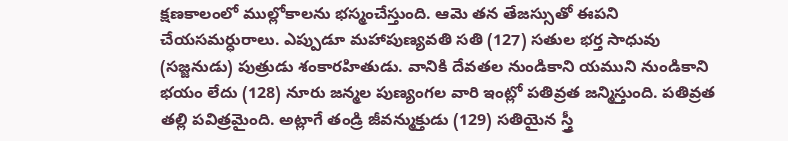క్షణకాలంలో ముల్లోకాలను భస్మంచేస్తుంది. ఆమె తన తేజస్సుతో ఈపని చేయసమర్ధురాలు. ఎప్పుడూ మహాపుణ్యవతి సతి (127) సతుల భర్త సాధువు (సజ్జనుడు) పుత్రుడు శంకారహితుడు. వానికి దేవతల నుండికాని యముని నుండికాని భయం లేదు (128) నూరు జన్మల పుణ్యంగల వారి ఇంట్లో పతివ్రత జన్మిస్తుంది. పతివ్రత తల్లి పవిత్రమైంది. అట్లాగే తండ్రి జీవన్ముక్తుడు (129) సతియైన స్త్రీ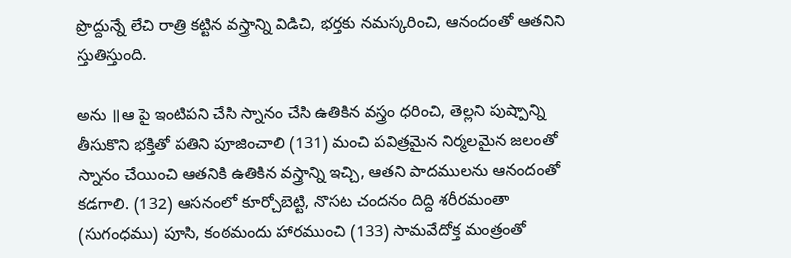ప్రొద్దున్నే లేచి రాత్రి కట్టిన వస్త్రాన్ని విడిచి, భర్తకు నమస్కరించి, ఆనందంతో ఆతనిని స్తుతిస్తుంది.

అను ॥ఆ పై ఇంటిపని చేసి స్నానం చేసి ఉతికిన వస్త్రం ధరించి, తెల్లని పుష్పాన్ని తీసుకొని భక్తితో పతిని పూజించాలి (131) మంచి పవిత్రమైన నిర్మలమైన జలంతో స్నానం చేయించి ఆతనికి ఉతికిన వస్త్రాన్ని ఇచ్చి, ఆతని పాదములను ఆనందంతో కడగాలి. (132) ఆసనంలో కూర్చోబెట్టి, నొసట చందనం దిద్ది శరీరమంతా (సుగంధము) పూసి, కంఠమందు హారముంచి (133) సామవేదోక్త మంత్రంతో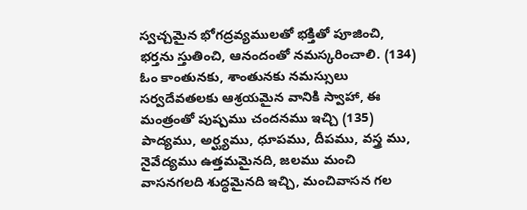స్వచ్చమైన భోగద్రవ్యములతో భక్తితో పూజించి, భర్తను స్తుతించి, ఆనందంతో నమస్కరించాలి. (134) ఓం కాంతునకు, శాంతునకు నమస్సులు సర్వదేవతలకు ఆశ్రయమైన వానికి స్వాహా, ఈ మంత్రంతో పుష్పము చందనము ఇచ్చి (135) పాద్యము, అర్ఘ్యము, ధూపము, దీపము, వస్త్ర ము, నైవేద్యము ఉత్తమమైనది, జలము మంచి వాసనగలది శుద్ధమైనది ఇచ్చి, మంచివాసన గల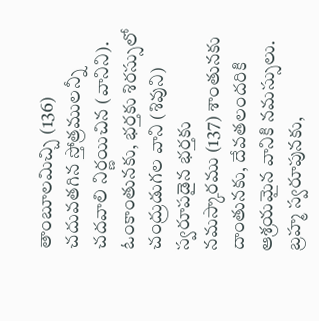తాంబూలమిచ్చి (136) చదువతగిన స్తోత్రములన్నీ చదవాలి నిర్ణయిచిన (వానిని). ఓంకాంతునకు, భర్తకు శిరస్సులో చంద్రుడుగల వాని (శివుని) స్వరూపడైన భర్తకు నమస్కారము (137) శాంతునకు దాంతునకు, దేవతలందరికి ఆశ్రయమైన వానికి నమస్సులు. బ్రహ్మ స్వరూపునకు,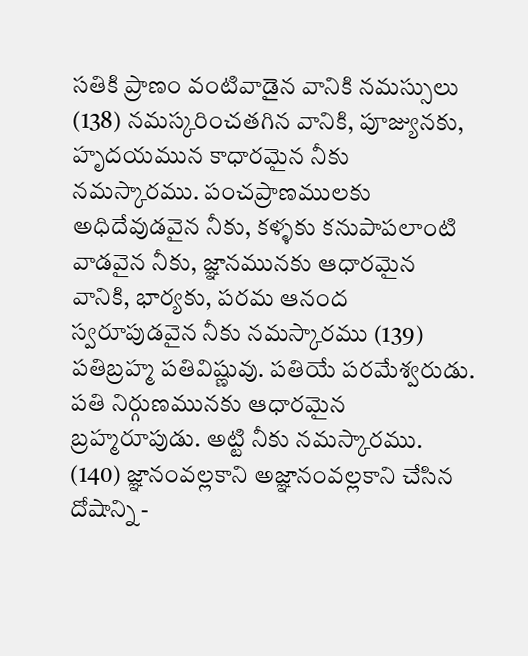సతికి ప్రాణం వంటివాడైన వానికి నమస్సులు (138) నమస్కరించతగిన వానికి, పూజ్యునకు, హృదయమున కాధారమైన నీకు నమస్కారము. పంచప్రాణములకు అధిదేవుడవైన నీకు, కళ్ళకు కనుపాపలాంటి వాడవైన నీకు, జ్ఞానమునకు ఆధారమైన వానికి, భార్యకు, పరమ ఆనంద స్వరూపుడవైన నీకు నమస్కారము (139) పతిబ్రహ్మ పతివిష్ణువు. పతియే పరమేశ్వరుడు. పతి నిర్గుణమునకు ఆధారమైన బ్రహ్మరూపుడు. అట్టి నీకు నమస్కారము. (140) జ్ఞానంవల్లకాని అజ్ఞానంవల్లకాని చేసిన దోషాన్ని -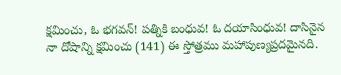క్షమించు, ఓ భగవన్! పత్నికి బంధువ! ఓ దయాసింధువ! దాసినైన నా దోషాన్ని క్షమించు (141) ఈ స్తోత్రము మహాపుణ్యప్రదమైనది.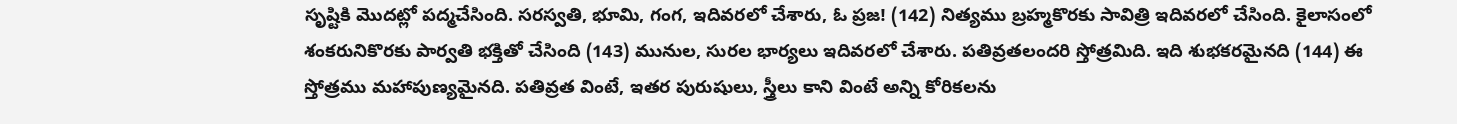సృష్టికి మొదట్లో పద్మచేసింది. సరస్వతి, భూమి, గంగ, ఇదివరలో చేశారు, ఓ ప్రజ! (142) నిత్యము బ్రహ్మకొరకు సావిత్రి ఇదివరలో చేసింది. కైలాసంలో శంకరునికొరకు పార్వతి భక్తితో చేసింది (143) మునుల, సురల భార్యలు ఇదివరలో చేశారు. పతివ్రతలందరి స్తోత్రమిది. ఇది శుభకరమైనది (144) ఈ స్తోత్రము మహాపుణ్యమైనది. పతివ్రత వింటే, ఇతర పురుషులు, స్త్రీలు కాని వింటే అన్ని కోరికలను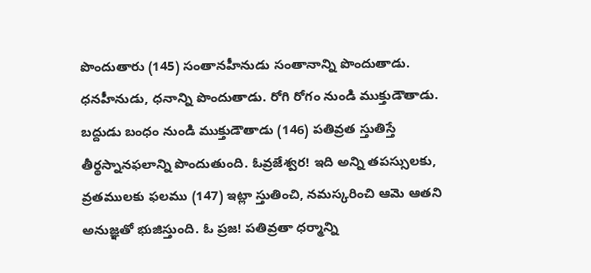పొందుతారు (145) సంతానహీనుడు సంతానాన్ని పొందుతాడు. ధనహీనుడు, ధనాన్ని పొందుతాడు. రోగి రోగం నుండి ముక్తుడౌతాడు. బద్దుడు బంధం నుండి ముక్తుడౌతాడు (146) పతివ్రత స్తుతిస్తే తీర్థస్నానఫలాన్ని పొందుతుంది. ఓవ్రజేశ్వర! ఇది అన్ని తపస్సులకు, వ్రతములకు ఫలము (147) ఇట్లా స్తుతించి, నమస్కరించి ఆమె ఆతని అనుజ్ఞతో భుజిస్తుంది. ఓ ప్రజ! పతివ్రతా ధర్మాన్ని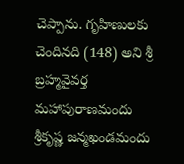చెప్పాను. గృహిణులకు చెందినది (148) అని శ్రీ బ్రహ్మవైవర్త మహాపురాణమందు శ్రీకృష్ణ జన్మఖండమందు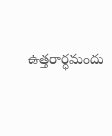ఉత్తరార్ధమందు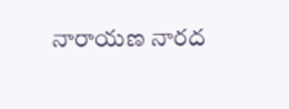నారాయణ నారద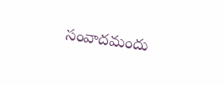సంవాదమందు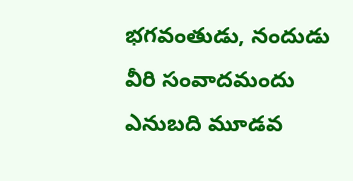భగవంతుడు, నందుడు వీరి సంవాదమందు ఎనుబది మూడవ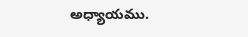అధ్యాయము.